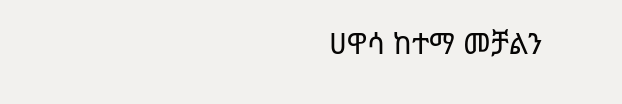ሀዋሳ ከተማ መቻልን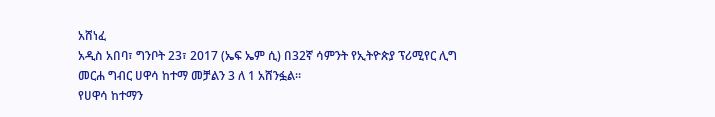አሸነፈ
አዲስ አበባ፣ ግንቦት 23፣ 2017 (ኤፍ ኤም ሲ) በ32ኛ ሳምንት የኢትዮጵያ ፕሪሚየር ሊግ መርሐ ግብር ሀዋሳ ከተማ መቻልን 3 ለ 1 አሸንፏል።
የሀዋሳ ከተማን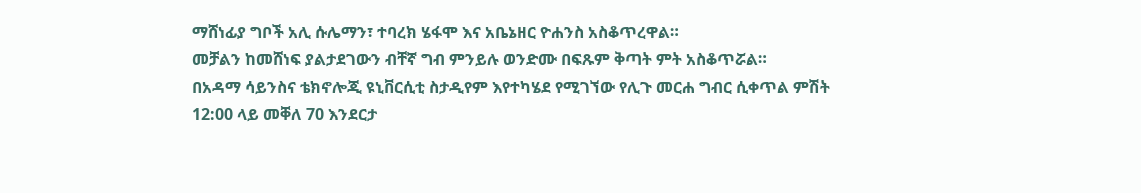ማሸነፊያ ግቦች አሊ ሱሌማን፣ ተባረክ ሄፋሞ እና አቤኔዘር ዮሐንስ አስቆጥረዋል።
መቻልን ከመሸነፍ ያልታደገውን ብቸኛ ግብ ምንይሉ ወንድሙ በፍጹም ቅጣት ምት አስቆጥሯል።
በአዳማ ሳይንስና ቴክኖሎጂ ዩኒቨርሲቲ ስታዲየም እየተካሄደ የሚገኘው የሊጉ መርሐ ግብር ሲቀጥል ምሽት 12:00 ላይ መቐለ 70 እንደርታ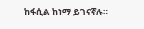ከፋሲል ከነማ ይገናኛሉ።